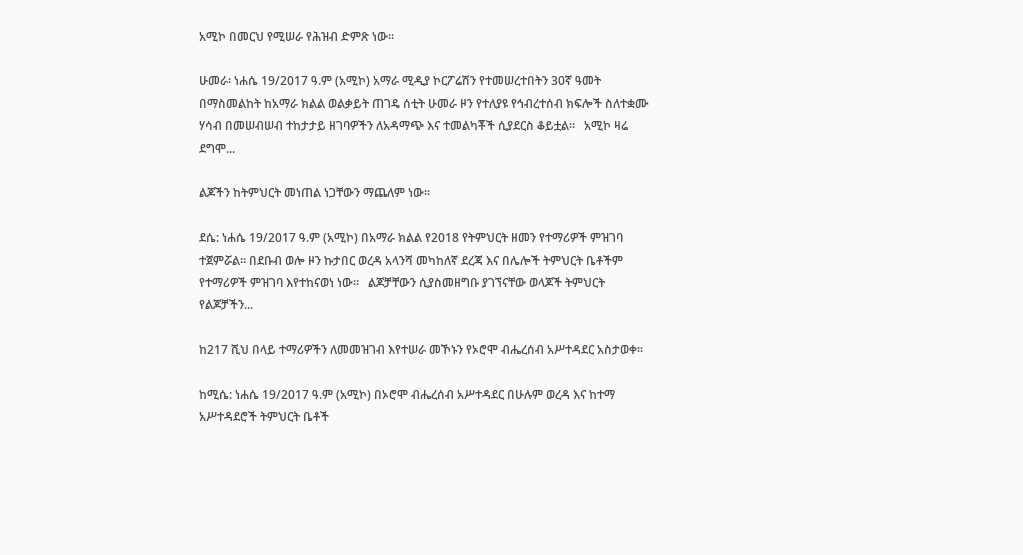አሚኮ በመርህ የሚሠራ የሕዝብ ድምጽ ነው።

ሁመራ፡ ነሐሴ 19/2017 ዓ.ም (አሚኮ) አማራ ሚዲያ ኮርፖሬሽን የተመሠረተበትን 30ኛ ዓመት በማስመልከት ከአማራ ክልል ወልቃይት ጠገዴ ሰቲት ሁመራ ዞን የተለያዩ የኅብረተሰብ ክፍሎች ስለተቋሙ ሃሳብ በመሠብሠብ ተከታታይ ዘገባዎችን ለአዳማጭ እና ተመልካቾች ሲያደርስ ቆይቷል።   አሚኮ ዛሬ ደግሞ...

ልጆችን ከትምህርት መነጠል ነጋቸውን ማጨለም ነው።

ደሴ: ነሐሴ 19/2017 ዓ.ም (አሚኮ) በአማራ ክልል የ2018 የትምህርት ዘመን የተማሪዎች ምዝገባ ተጀምሯል። በደቡብ ወሎ ዞን ኩታበር ወረዳ አላንሻ መካከለኛ ደረጃ እና በሌሎች ትምህርት ቤቶችም የተማሪዎች ምዝገባ እየተከናወነ ነው።   ልጆቻቸውን ሲያስመዘግቡ ያገኘናቸው ወላጆች ትምህርት የልጆቻችን...

ከ217 ሺህ በላይ ተማሪዎችን ለመመዝገብ እየተሠራ መኾኑን የኦሮሞ ብሔረሰብ አሥተዳደር አስታወቀ።

ከሚሴ: ነሐሴ 19/2017 ዓ.ም (አሚኮ) በኦሮሞ ብሔረሰብ አሥተዳደር በሁሉም ወረዳ እና ከተማ አሥተዳደሮች ትምህርት ቤቶች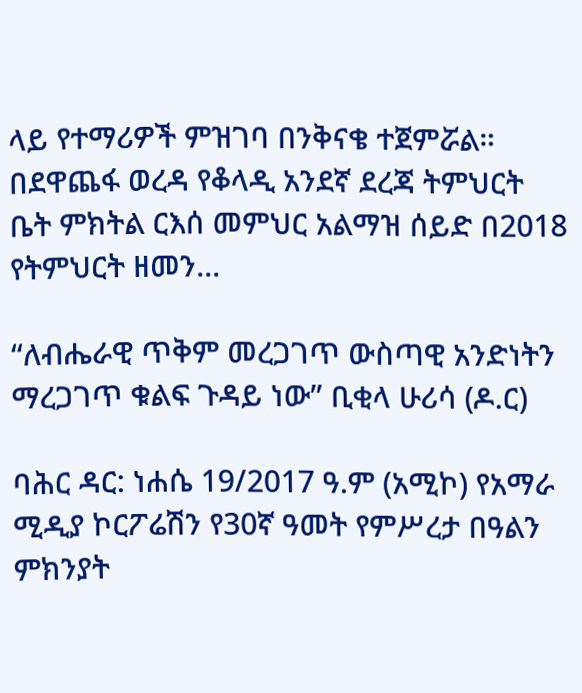ላይ የተማሪዎች ምዝገባ በንቅናቄ ተጀምሯል። በደዋጨፋ ወረዳ የቆላዲ አንደኛ ደረጃ ትምህርት ቤት ምክትል ርእሰ መምህር አልማዝ ሰይድ በ2018 የትምህርት ዘመን...

“ለብሔራዊ ጥቅም መረጋገጥ ውስጣዊ አንድነትን ማረጋገጥ ቁልፍ ጉዳይ ነው” ቢቂላ ሁሪሳ (ዶ.ር)

ባሕር ዳር: ነሐሴ 19/2017 ዓ.ም (አሚኮ) የአማራ ሚዲያ ኮርፖሬሽን የ30ኛ ዓመት የምሥረታ በዓልን ምክንያት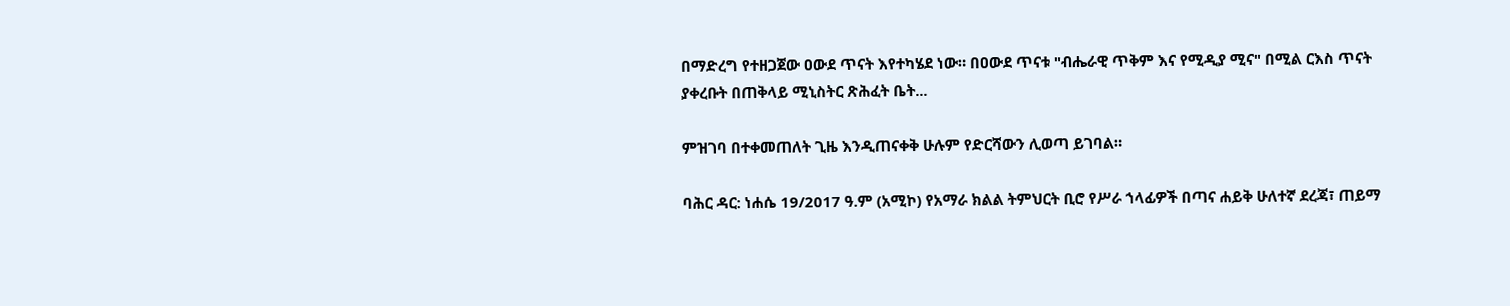በማድረግ የተዘጋጀው ዐውደ ጥናት እየተካሄደ ነው። በዐውደ ጥናቱ "ብሔራዊ ጥቅም እና የሚዲያ ሚና" በሚል ርእስ ጥናት ያቀረቡት በጠቅላይ ሚኒስትር ጽሕፈት ቤት...

ምዝገባ በተቀመጠለት ጊዜ እንዲጠናቀቅ ሁሉም የድርሻውን ሊወጣ ይገባል።

ባሕር ዳር: ነሐሴ 19/2017 ዓ.ም (አሚኮ) የአማራ ክልል ትምህርት ቢሮ የሥራ ኀላፊዎች በጣና ሐይቅ ሁለተኛ ደረጃ፣ ጠይማ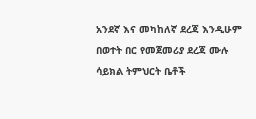አንደኛ እና መካከለኛ ደረጃ እንዲሁም በወተት በር የመጀመሪያ ደረጃ ሙሉ ሳይክል ትምህርት ቤቶች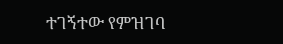ተገኝተው የምዝገባ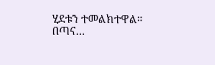ሂደቱን ተመልክተዋል። በጣና...